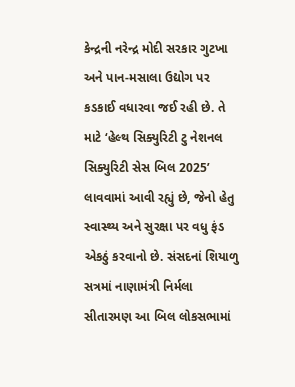કેન્દ્રની નરેન્દ્ર મોદી સરકાર ગુટખા અને પાન-મસાલા ઉદ્યોગ પર કડકાઈ વધારવા જઈ રહી છે. તે માટે ‘હેલ્થ સિક્યુરિટી ટુ નેશનલ સિક્યુરિટી સેસ બિલ 2025’ લાવવામાં આવી રહ્યું છે, જેનો હેતુ સ્વાસ્થ્ય અને સુરક્ષા પર વધુ ફંડ એકઠું કરવાનો છે. સંસદનાં શિયાળુ સત્રમાં નાણામંત્રી નિર્મલા સીતારમણ આ બિલ લોકસભામાં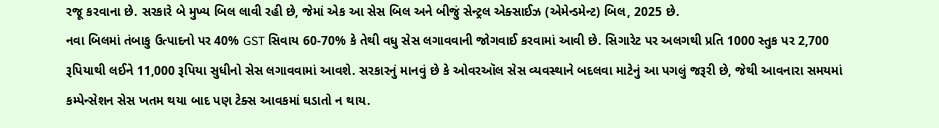રજૂ કરવાના છે. સરકારે બે મુખ્ય બિલ લાવી રહી છે, જેમાં એક આ સેસ બિલ અને બીજું સેન્ટ્રલ એક્સાઈઝ (એમેન્ડમેન્ટ) બિલ, 2025 છે.
નવા બિલમાં તંબાકુ ઉત્પાદનો પર 40% GST સિવાય 60-70% કે તેથી વધુ સેસ લગાવવાની જોગવાઈ કરવામાં આવી છે. સિગારેટ પર અલગથી પ્રતિ 1000 સ્તુક પર 2,700 રૂપિયાથી લઈને 11,000 રૂપિયા સુધીનો સેસ લગાવવામાં આવશે. સરકારનું માનવું છે કે ઓવરઑલ સેસ વ્યવસ્થાને બદલવા માટેનું આ પગલું જરૂરી છે, જેથી આવનારા સમયમાં કમ્પેન્સેશન સેસ ખતમ થયા બાદ પણ ટેક્સ આવકમાં ઘડાતો ન થાય.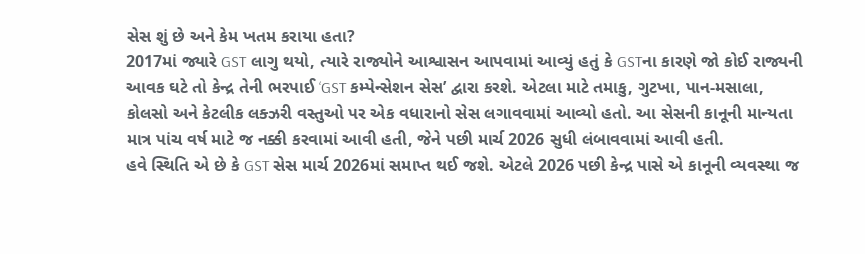સેસ શું છે અને કેમ ખતમ કરાયા હતા?
2017માં જ્યારે GST લાગુ થયો, ત્યારે રાજ્યોને આશ્વાસન આપવામાં આવ્યું હતું કે GSTના કારણે જો કોઈ રાજ્યની આવક ઘટે તો કેન્દ્ર તેની ભરપાઈ ‘GST કમ્પેન્સેશન સેસ’ દ્વારા કરશે. એટલા માટે તમાકુ, ગુટખા, પાન-મસાલા, કોલસો અને કેટલીક લક્ઝરી વસ્તુઓ પર એક વધારાનો સેસ લગાવવામાં આવ્યો હતો. આ સેસની કાનૂની માન્યતા માત્ર પાંચ વર્ષ માટે જ નક્કી કરવામાં આવી હતી, જેને પછી માર્ચ 2026 સુધી લંબાવવામાં આવી હતી.
હવે સ્થિતિ એ છે કે GST સેસ માર્ચ 2026માં સમાપ્ત થઈ જશે. એટલે 2026 પછી કેન્દ્ર પાસે એ કાનૂની વ્યવસ્થા જ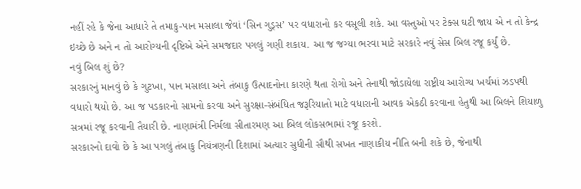નહીં રહે કે જેના આધારે તે તમાકુ-પાન મસાલા જેવાં ‘સિન ગુડ્સ’ પર વધારાનો કર વસૂલી શકે. આ વસ્તુઓ પર ટેક્સ ઘટી જાય એ ન તો કેન્દ્ર ઇચ્છે છે અને ન તો આરોગ્યની દૃષ્ટિએ એને સમજદાર પગલું ગણી શકાય. આ જ જગ્યા ભરવા માટે સરકારે નવું સેસ બિલ રજૂ કર્યું છે.
નવું બિલ શું છે?
સરકારનું માનવું છે કે ગુટખા, પાન મસાલા અને તંબાકુ ઉત્પાદનોના કારણે થતા રોગો અને તેનાથી જોડાયેલા રાષ્ટ્રીય આરોગ્ય ખર્ચમાં ઝડપથી વધારો થયો છે. આ જ પડકારનો સામનો કરવા અને સુરક્ષા-સંબંધિત જરૂરિયાતો માટે વધારાની આવક એકઠી કરવાના હેતુથી આ બિલને શિયાળુ સત્રમાં રજૂ કરવાની તૈયારી છે. નાણામંત્રી નિર્મલા સીતારમણ આ બિલ લોકસભામાં રજૂ કરશે.
સરકારનો દાવો છે કે આ પગલું તંબાકુ નિયંત્રણની દિશામાં અત્યાર સુધીની સૌથી સખત નાણાકીય નીતિ બની શકે છે, જેનાથી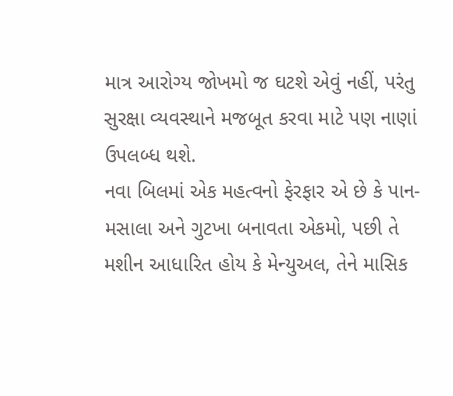માત્ર આરોગ્ય જોખમો જ ઘટશે એવું નહીં, પરંતુ સુરક્ષા વ્યવસ્થાને મજબૂત કરવા માટે પણ નાણાં ઉપલબ્ધ થશે.
નવા બિલમાં એક મહત્વનો ફેરફાર એ છે કે પાન-મસાલા અને ગુટખા બનાવતા એકમો, પછી તે મશીન આધારિત હોય કે મેન્યુઅલ, તેને માસિક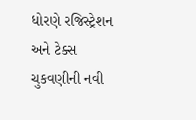ધોરણે રજિસ્ટ્રેશન અને ટેક્સ ચુકવણીની નવી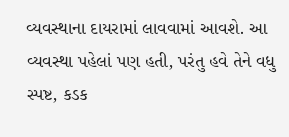વ્યવસ્થાના દાયરામાં લાવવામાં આવશે. આ વ્યવસ્થા પહેલાં પણ હતી, પરંતુ હવે તેને વધુ સ્પષ્ટ, કડક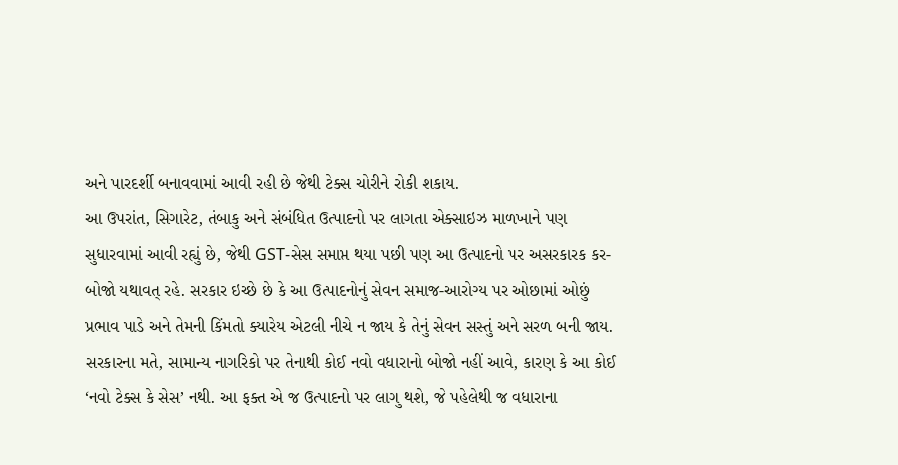અને પારદર્શી બનાવવામાં આવી રહી છે જેથી ટેક્સ ચોરીને રોકી શકાય.
આ ઉપરાંત, સિગારેટ, તંબાકુ અને સંબંધિત ઉત્પાદનો પર લાગતા એક્સાઇઝ માળખાને પણ સુધારવામાં આવી રહ્યું છે, જેથી GST-સેસ સમાપ્ત થયા પછી પણ આ ઉત્પાદનો પર અસરકારક કર-બોજો યથાવત્ રહે. સરકાર ઇચ્છે છે કે આ ઉત્પાદનોનું સેવન સમાજ-આરોગ્ય પર ઓછામાં ઓછું પ્રભાવ પાડે અને તેમની કિંમતો ક્યારેય એટલી નીચે ન જાય કે તેનું સેવન સસ્તું અને સરળ બની જાય.
સરકારના મતે, સામાન્ય નાગરિકો પર તેનાથી કોઈ નવો વધારાનો બોજો નહીં આવે, કારણ કે આ કોઈ ‘નવો ટેક્સ કે સેસ’ નથી. આ ફક્ત એ જ ઉત્પાદનો પર લાગુ થશે, જે પહેલેથી જ વધારાના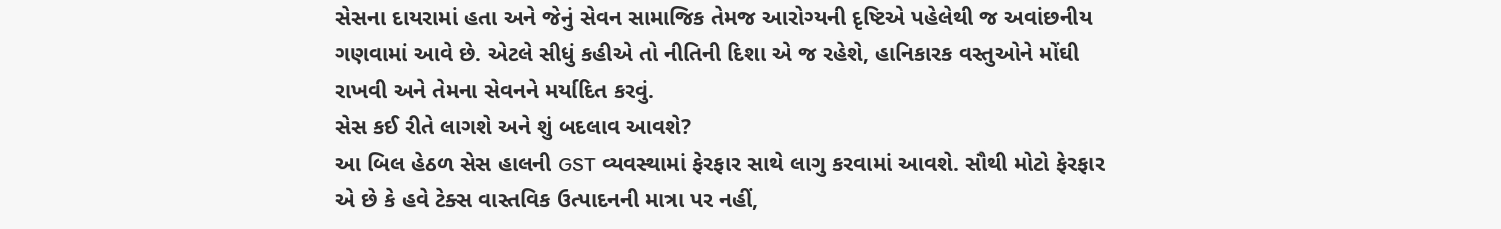સેસના દાયરામાં હતા અને જેનું સેવન સામાજિક તેમજ આરોગ્યની દૃષ્ટિએ પહેલેથી જ અવાંછનીય ગણવામાં આવે છે. એટલે સીધું કહીએ તો નીતિની દિશા એ જ રહેશે, હાનિકારક વસ્તુઓને મોંઘી રાખવી અને તેમના સેવનને મર્યાદિત કરવું.
સેસ કઈ રીતે લાગશે અને શું બદલાવ આવશે?
આ બિલ હેઠળ સેસ હાલની GST વ્યવસ્થામાં ફેરફાર સાથે લાગુ કરવામાં આવશે. સૌથી મોટો ફેરફાર એ છે કે હવે ટેક્સ વાસ્તવિક ઉત્પાદનની માત્રા પર નહીં,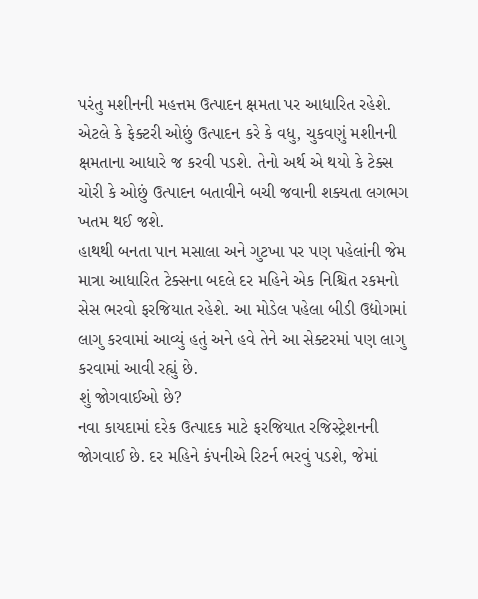પરંતુ મશીનની મહત્તમ ઉત્પાદન ક્ષમતા પર આધારિત રહેશે. એટલે કે ફેક્ટરી ઓછું ઉત્પાદન કરે કે વધુ, ચુકવણું મશીનની ક્ષમતાના આધારે જ કરવી પડશે. તેનો અર્થ એ થયો કે ટેક્સ ચોરી કે ઓછું ઉત્પાદન બતાવીને બચી જવાની શક્યતા લગભગ ખતમ થઈ જશે.
હાથથી બનતા પાન મસાલા અને ગુટખા પર પણ પહેલાંની જેમ માત્રા આધારિત ટેક્સના બદલે દર મહિને એક નિશ્ચિત રકમનો સેસ ભરવો ફરજિયાત રહેશે. આ મોડેલ પહેલા બીડી ઉદ્યોગમાં લાગુ કરવામાં આવ્યું હતું અને હવે તેને આ સેક્ટરમાં પણ લાગુ કરવામાં આવી રહ્યું છે.
શું જોગવાઈઓ છે?
નવા કાયદામાં દરેક ઉત્પાદક માટે ફરજિયાત રજિસ્ટ્રેશનની જોગવાઈ છે. દર મહિને કંપનીએ રિટર્ન ભરવું પડશે, જેમાં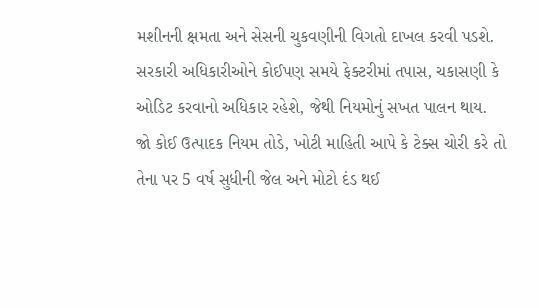મશીનની ક્ષમતા અને સેસની ચુકવણીની વિગતો દાખલ કરવી પડશે. સરકારી અધિકારીઓને કોઈપણ સમયે ફેક્ટરીમાં તપાસ, ચકાસણી કે ઓડિટ કરવાનો અધિકાર રહેશે, જેથી નિયમોનું સખત પાલન થાય.
જો કોઈ ઉત્પાદક નિયમ તોડે, ખોટી માહિતી આપે કે ટેક્સ ચોરી કરે તો તેના પર 5 વર્ષ સુધીની જેલ અને મોટો દંડ થઈ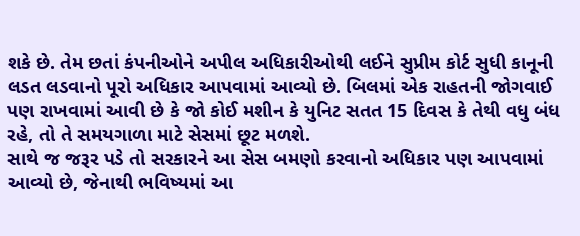શકે છે. તેમ છતાં કંપનીઓને અપીલ અધિકારીઓથી લઈને સુપ્રીમ કોર્ટ સુધી કાનૂની લડત લડવાનો પૂરો અધિકાર આપવામાં આવ્યો છે. બિલમાં એક રાહતની જોગવાઈ પણ રાખવામાં આવી છે કે જો કોઈ મશીન કે યુનિટ સતત 15 દિવસ કે તેથી વધુ બંધ રહે, તો તે સમયગાળા માટે સેસમાં છૂટ મળશે.
સાથે જ જરૂર પડે તો સરકારને આ સેસ બમણો કરવાનો અધિકાર પણ આપવામાં આવ્યો છે, જેનાથી ભવિષ્યમાં આ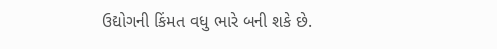ઉદ્યોગની કિંમત વધુ ભારે બની શકે છે.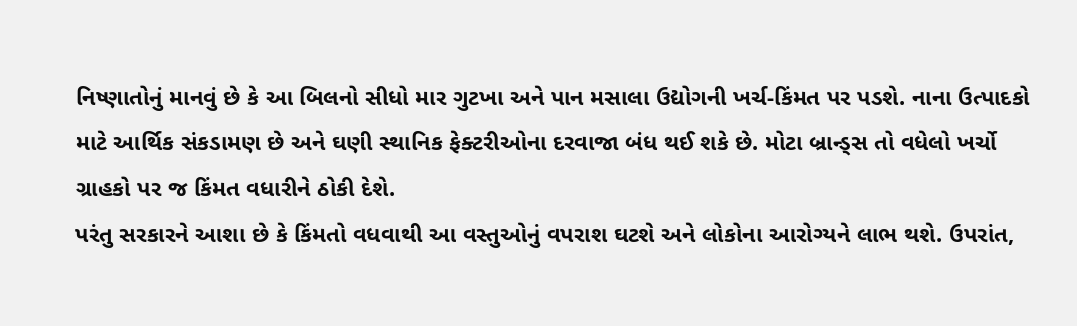નિષ્ણાતોનું માનવું છે કે આ બિલનો સીધો માર ગુટખા અને પાન મસાલા ઉદ્યોગની ખર્ચ-કિંમત પર પડશે. નાના ઉત્પાદકો માટે આર્થિક સંકડામણ છે અને ઘણી સ્થાનિક ફેક્ટરીઓના દરવાજા બંધ થઈ શકે છે. મોટા બ્રાન્ડ્સ તો વધેલો ખર્ચો ગ્રાહકો પર જ કિંમત વધારીને ઠોકી દેશે.
પરંતુ સરકારને આશા છે કે કિંમતો વધવાથી આ વસ્તુઓનું વપરાશ ઘટશે અને લોકોના આરોગ્યને લાભ થશે. ઉપરાંત,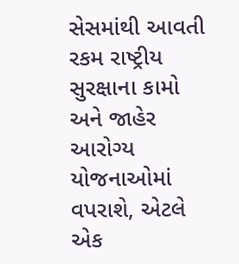સેસમાંથી આવતી રકમ રાષ્ટ્રીય સુરક્ષાના કામો અને જાહેર આરોગ્ય યોજનાઓમાં વપરાશે, એટલે એક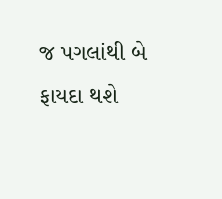જ પગલાંથી બે ફાયદા થશે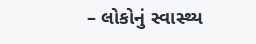– લોકોનું સ્વાસ્થ્ય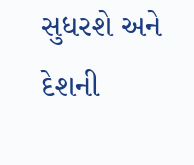સુધરશે અને દેશની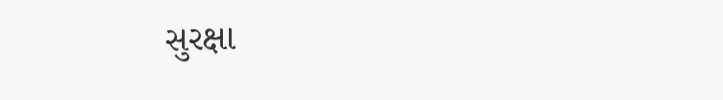સુરક્ષા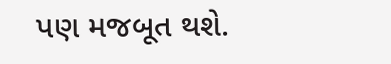પણ મજબૂત થશે.